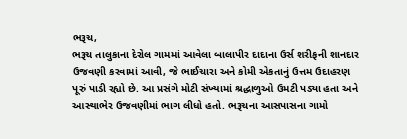ભરૂચ,
ભરૂચ તાલુકાના દેરોલ ગામમાં આવેલા બાલાપીર દાદાના ઉર્સ શરીફની શાનદાર ઉજવણી કરવામાં આવી, જે ભાઈચારા અને કોમી એકતાનું ઉત્તમ ઉદાહરણ પૂરું પાડી રહ્યો છે. આ પ્રસંગે મોટી સંખ્યામાં શ્રદ્ધાળુઓ ઉમટી પડ્યા હતા અને આસ્થાભેર ઉજવણીમાં ભાગ લીધો હતો. ભરૂચના આસપાસના ગામો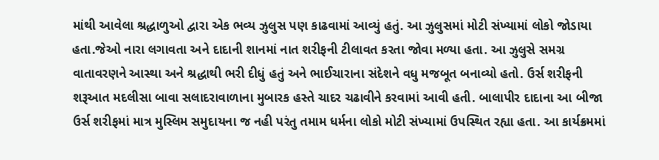માંથી આવેલા શ્રદ્ધાળુઓ દ્વારા એક ભવ્ય ઝુલુસ પણ કાઢવામાં આવ્યું હતું. આ ઝુલુસમાં મોટી સંખ્યામાં લોકો જોડાયા હતા.જેઓ નારા લગાવતા અને દાદાની શાનમાં નાત શરીફની ટીલાવત કરતા જોવા મળ્યા હતા. આ ઝુલુસે સમગ્ર વાતાવરણને આસ્થા અને શ્રદ્ધાથી ભરી દીધું હતું અને ભાઈચારાના સંદેશને વધુ મજબૂત બનાવ્યો હતો. ઉર્સ શરીફની શરૂઆત મદલીસા બાવા સલાદરાવાળાના મુબારક હસ્તે ચાદર ચઢાવીને કરવામાં આવી હતી. બાલાપીર દાદાના આ બીજા ઉર્સ શરીફમાં માત્ર મુસ્લિમ સમુદાયના જ નહી પરંતુ તમામ ધર્મના લોકો મોટી સંખ્યામાં ઉપસ્થિત રહ્યા હતા. આ કાર્યક્રમમાં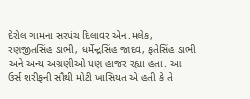દેરોલ ગામના સરપંચ દિલાવર એન.મલેક, રણજીતસિંહ ડાભી, ધર્મેન્દ્રસિંહ જાદવ, ફતેસિંહ ડાભી અને અન્ય અગ્રણીઓ પણ હાજર રહ્યા હતા. આ ઉર્સ શરીફની સૌથી મોટી ખાસિયત એ હતી કે તે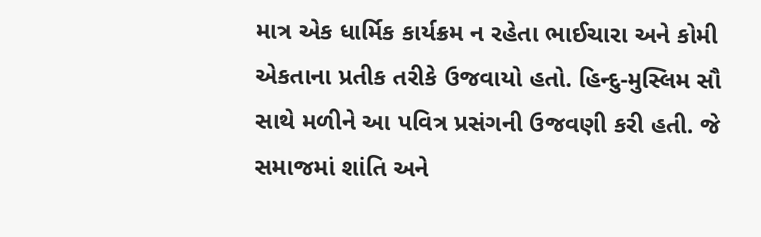માત્ર એક ધાર્મિક કાર્યક્રમ ન રહેતા ભાઈચારા અને કોમી એકતાના પ્રતીક તરીકે ઉજવાયો હતો. હિન્દુ-મુસ્લિમ સૌ સાથે મળીને આ પવિત્ર પ્રસંગની ઉજવણી કરી હતી. જે સમાજમાં શાંતિ અને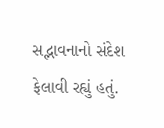સદ્ભાવનાનો સંદેશ ફેલાવી રહ્યું હતું.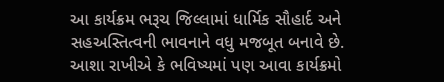આ કાર્યક્રમ ભરૂચ જિલ્લામાં ધાર્મિક સૌહાર્દ અને સહઅસ્તિત્વની ભાવનાને વધુ મજબૂત બનાવે છે. આશા રાખીએ કે ભવિષ્યમાં પણ આવા કાર્યક્રમો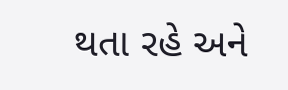થતા રહે અને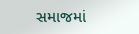સમાજમાં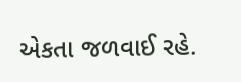એકતા જળવાઈ રહે.